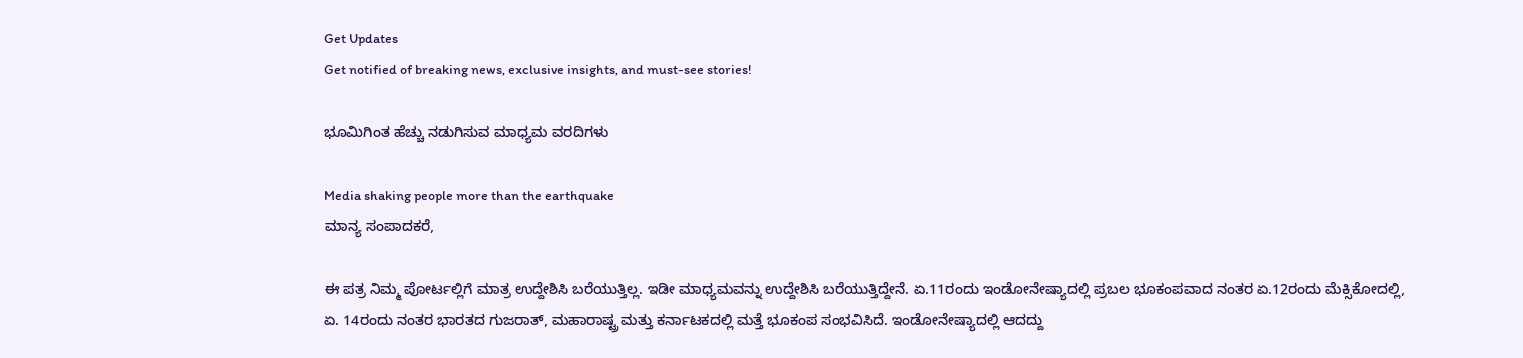Get Updates
Get notified of breaking news, exclusive insights, and must-see stories!

ಭೂಮಿಗಿಂತ ಹೆಚ್ಚು ನಡುಗಿಸುವ ಮಾಧ್ಯಮ ವರದಿಗಳು

Media shaking people more than the earthquake
ಮಾನ್ಯ ಸಂಪಾದಕರೆ,

ಈ ಪತ್ರ ನಿಮ್ಮ ಪೋರ್ಟಲ್ಲಿಗೆ ಮಾತ್ರ ಉದ್ದೇಶಿಸಿ ಬರೆಯುತ್ತಿಲ್ಲ. ಇಡೀ ಮಾಧ್ಯಮವನ್ನು ಉದ್ದೇಶಿಸಿ ಬರೆಯುತ್ತಿದ್ದೇನೆ. ಏ.11ರಂದು ಇಂಡೋನೇಷ್ಯಾದಲ್ಲಿ ಪ್ರಬಲ ಭೂಕಂಪವಾದ ನಂತರ ಏ.12ರಂದು ಮೆಕ್ಸಿಕೋದಲ್ಲಿ, ಏ. 14ರಂದು ನಂತರ ಭಾರತದ ಗುಜರಾತ್, ಮಹಾರಾಷ್ಟ್ರ ಮತ್ತು ಕರ್ನಾಟಕದಲ್ಲಿ ಮತ್ತೆ ಭೂಕಂಪ ಸಂಭವಿಸಿದೆ. ಇಂಡೋನೇಷ್ಯಾದಲ್ಲಿ ಆದದ್ದು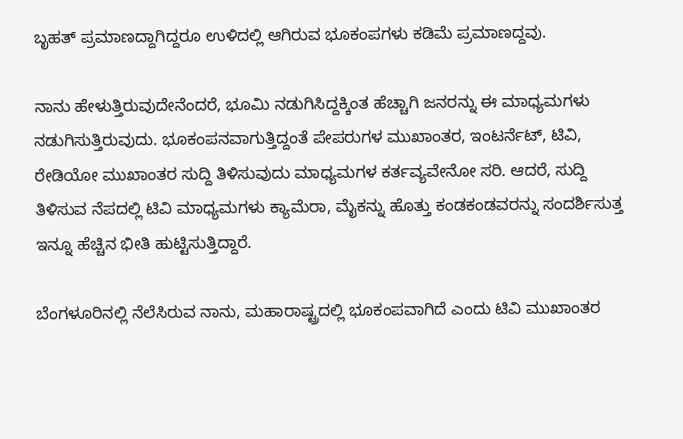ಬೃಹತ್ ಪ್ರಮಾಣದ್ದಾಗಿದ್ದರೂ ಉಳಿದಲ್ಲಿ ಆಗಿರುವ ಭೂಕಂಪಗಳು ಕಡಿಮೆ ಪ್ರಮಾಣದ್ದವು.

ನಾನು ಹೇಳುತ್ತಿರುವುದೇನೆಂದರೆ, ಭೂಮಿ ನಡುಗಿಸಿದ್ದಕ್ಕಿಂತ ಹೆಚ್ಚಾಗಿ ಜನರನ್ನು ಈ ಮಾಧ್ಯಮಗಳು ನಡುಗಿಸುತ್ತಿರುವುದು. ಭೂಕಂಪನವಾಗುತ್ತಿದ್ದಂತೆ ಪೇಪರುಗಳ ಮುಖಾಂತರ, ಇಂಟರ್ನೆಟ್, ಟಿವಿ, ರೇಡಿಯೋ ಮುಖಾಂತರ ಸುದ್ದಿ ತಿಳಿಸುವುದು ಮಾಧ್ಯಮಗಳ ಕರ್ತವ್ಯವೇನೋ ಸರಿ. ಆದರೆ, ಸುದ್ದಿ ತಿಳಿಸುವ ನೆಪದಲ್ಲಿ ಟಿವಿ ಮಾಧ್ಯಮಗಳು ಕ್ಯಾಮೆರಾ, ಮೈಕನ್ನು ಹೊತ್ತು ಕಂಡಕಂಡವರನ್ನು ಸಂದರ್ಶಿಸುತ್ತ ಇನ್ನೂ ಹೆಚ್ಚಿನ ಭೀತಿ ಹುಟ್ಟಿಸುತ್ತಿದ್ದಾರೆ.

ಬೆಂಗಳೂರಿನಲ್ಲಿ ನೆಲೆಸಿರುವ ನಾನು, ಮಹಾರಾಷ್ಟ್ರದಲ್ಲಿ ಭೂಕಂಪವಾಗಿದೆ ಎಂದು ಟಿವಿ ಮುಖಾಂತರ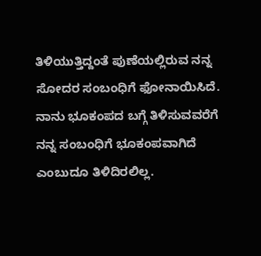ತಿಳಿಯುತ್ತಿದ್ದಂತೆ ಪುಣೆಯಲ್ಲಿರುವ ನನ್ನ ಸೋದರ ಸಂಬಂಧಿಗೆ ಫೋನಾಯಿಸಿದೆ. ನಾನು ಭೂಕಂಪದ ಬಗ್ಗೆ ತಿಳಿಸುವವರೆಗೆ ನನ್ನ ಸಂಬಂಧಿಗೆ ಭೂಕಂಪವಾಗಿದೆ ಎಂಬುದೂ ತಿಳಿದಿರಲಿಲ್ಲ.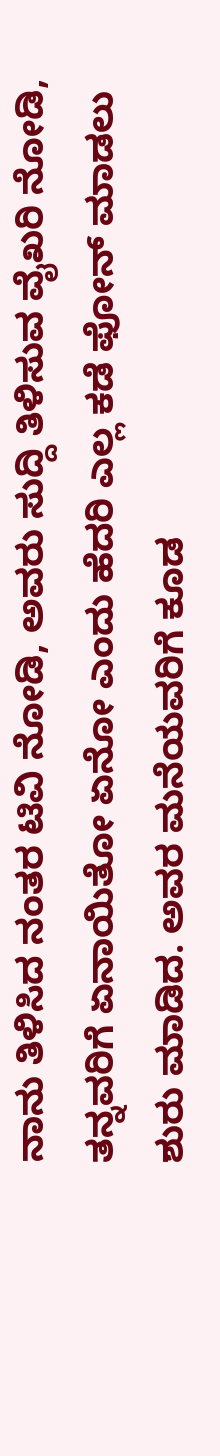ನಾನು ತಿಳಿಸಿದ ನಂತರ ಟಿವಿ ನೋಡಿ, ಅವರು ಸುದ್ದಿ ತಿಳಿಸುವ ವೈಖರಿ ನೋಡಿ, ತನ್ನವರಿಗೆ ಏನಾಯಿತೋ ಏನೋ ಎಂದು ಹೆದರಿ ಎಲ್ಲ ಕಡೆ ಫೋನ್ ಮಾಡಲು ಶುರು ಮಾಡಿದ. ಅವರ ಮನೆಯವರಿಗೆ ಕೂಡ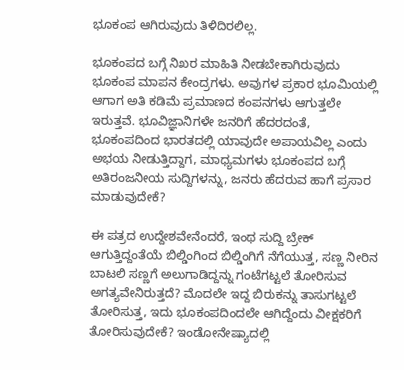ಭೂಕಂಪ ಆಗಿರುವುದು ತಿಳಿದಿರಲಿಲ್ಲ.

ಭೂಕಂಪದ ಬಗ್ಗೆ ನಿಖರ ಮಾಹಿತಿ ನೀಡಬೇಕಾಗಿರುವುದು ಭೂಕಂಪ ಮಾಪನ ಕೇಂದ್ರಗಳು. ಅವುಗಳ ಪ್ರಕಾರ ಭೂಮಿಯಲ್ಲಿ ಆಗಾಗ ಅತಿ ಕಡಿಮೆ ಪ್ರಮಾಣದ ಕಂಪನಗಳು ಆಗುತ್ತಲೇ ಇರುತ್ತವೆ. ಭೂವಿಜ್ಞಾನಿಗಳೇ ಜನರಿಗೆ ಹೆದರದಂತೆ, ಭೂಕಂಪದಿಂದ ಭಾರತದಲ್ಲಿ ಯಾವುದೇ ಅಪಾಯವಿಲ್ಲ ಎಂದು ಅಭಯ ನೀಡುತ್ತಿದ್ದಾಗ, ಮಾಧ್ಯಮಗಳು ಭೂಕಂಪದ ಬಗ್ಗೆ ಅತಿರಂಜನೀಯ ಸುದ್ದಿಗಳನ್ನು, ಜನರು ಹೆದರುವ ಹಾಗೆ ಪ್ರಸಾರ ಮಾಡುವುದೇಕೆ?

ಈ ಪತ್ರದ ಉದ್ದೇಶವೇನೆಂದರೆ, ಇಂಥ ಸುದ್ದಿ ಬ್ರೇಕ್ ಆಗುತ್ತಿದ್ದಂತೆಯೆ ಬಿಲ್ಡಿಂಗಿಂದ ಬಿಲ್ಡಿಂಗಿಗೆ ನೆಗೆಯುತ್ತ, ಸಣ್ಣ ನೀರಿನ ಬಾಟಲಿ ಸಣ್ಣಗೆ ಅಲುಗಾಡಿದ್ದನ್ನು ಗಂಟೆಗಟ್ಟಲೆ ತೋರಿಸುವ ಅಗತ್ಯವೇನಿರುತ್ತದೆ? ಮೊದಲೇ ಇದ್ದ ಬಿರುಕನ್ನು ತಾಸುಗಟ್ಟಲೆ ತೋರಿಸುತ್ತ, ಇದು ಭೂಕಂಪದಿಂದಲೇ ಆಗಿದ್ದೆಂದು ವೀಕ್ಷಕರಿಗೆ ತೋರಿಸುವುದೇಕೆ? ಇಂಡೋನೇಷ್ಯಾದಲ್ಲಿ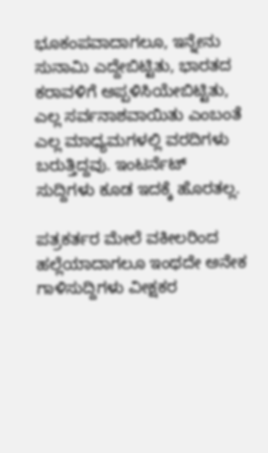ಭೂಕಂಪವಾದಾಗಲೂ, ಇನ್ನೇನು ಸುನಾಮಿ ಎದ್ದೇಬಿಟ್ಟಿತು, ಭಾರತದ ಕರಾವಳಿಗೆ ಅಪ್ಪಳಿಸಿಯೇಬಿಟ್ಟಿತು, ಎಲ್ಲ ಸರ್ವನಾಶವಾಯಿತು ಎಂಬಂತೆ ಎಲ್ಲ ಮಾಧ್ಯಮಗಳಲ್ಲಿ ವರದಿಗಳು ಬರುತ್ತಿದ್ದವು. ಇಂಟರ್ನೆಟ್ ಸುದ್ದಿಗಳು ಕೂಡ ಇದಕ್ಕೆ ಹೊರತಲ್ಲ.

ಪತ್ರಕರ್ತರ ಮೇಲೆ ವಕೀಲರಿಂದ ಹಲ್ಲೆಯಾದಾಗಲೂ ಇಂಥದೇ ಅನೇಕ ಗಾಳಿಸುದ್ದಿಗಳು ವೀಕ್ಷಕರ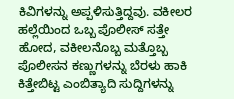ಕಿವಿಗಳನ್ನು ಅಪ್ಪಳಿಸುತ್ತಿದ್ದವು. ವಕೀಲರ ಹಲ್ಲೆಯಿಂದ ಒಬ್ಬ ಪೊಲೀಸ್ ಸತ್ತೇ ಹೋದ, ವಕೀಲನೊಬ್ಬ ಮತ್ತೊಬ್ಬ ಪೊಲೀಸನ ಕಣ್ಣುಗಳನ್ನು ಬೆರಳು ಹಾಕಿ ಕಿತ್ತೇಬಿಟ್ಟ ಎಂಬಿತ್ಯಾದಿ ಸುದ್ದಿಗಳನ್ನು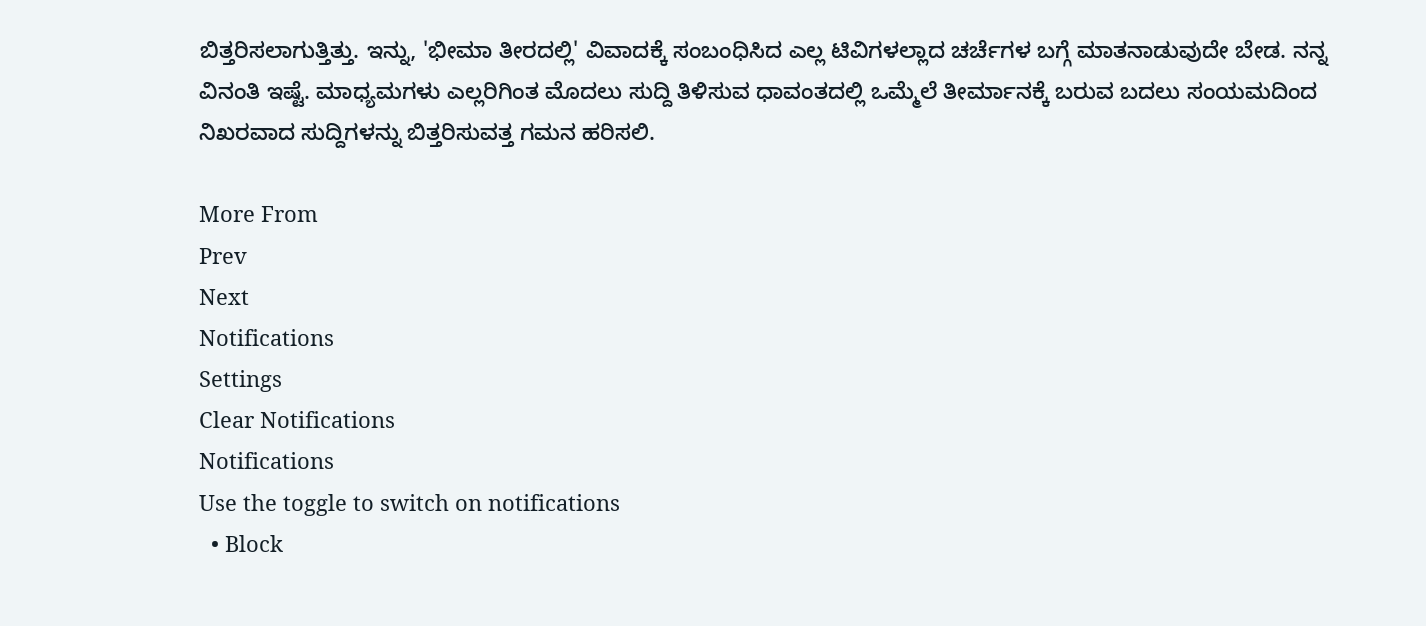ಬಿತ್ತರಿಸಲಾಗುತ್ತಿತ್ತು. ಇನ್ನು, 'ಭೀಮಾ ತೀರದಲ್ಲಿ' ವಿವಾದಕ್ಕೆ ಸಂಬಂಧಿಸಿದ ಎಲ್ಲ ಟಿವಿಗಳಲ್ಲಾದ ಚರ್ಚೆಗಳ ಬಗ್ಗೆ ಮಾತನಾಡುವುದೇ ಬೇಡ. ನನ್ನ ವಿನಂತಿ ಇಷ್ಟೆ. ಮಾಧ್ಯಮಗಳು ಎಲ್ಲರಿಗಿಂತ ಮೊದಲು ಸುದ್ದಿ ತಿಳಿಸುವ ಧಾವಂತದಲ್ಲಿ ಒಮ್ಮೆಲೆ ತೀರ್ಮಾನಕ್ಕೆ ಬರುವ ಬದಲು ಸಂಯಮದಿಂದ ನಿಖರವಾದ ಸುದ್ದಿಗಳನ್ನು ಬಿತ್ತರಿಸುವತ್ತ ಗಮನ ಹರಿಸಲಿ.

More From
Prev
Next
Notifications
Settings
Clear Notifications
Notifications
Use the toggle to switch on notifications
  • Block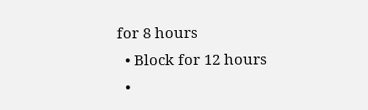for 8 hours
  • Block for 12 hours
  •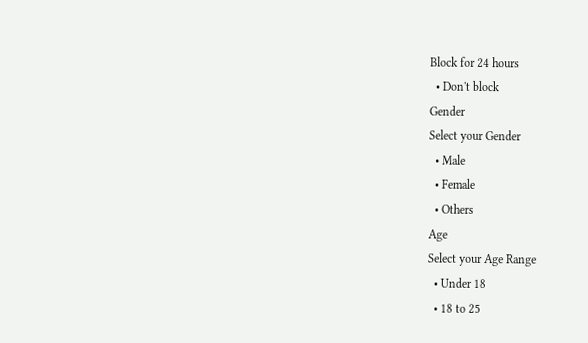Block for 24 hours
  • Don't block
Gender
Select your Gender
  • Male
  • Female
  • Others
Age
Select your Age Range
  • Under 18
  • 18 to 25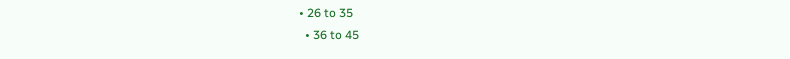• 26 to 35
  • 36 to 45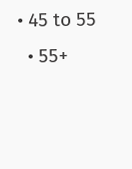• 45 to 55
  • 55+